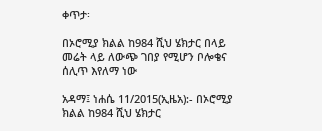ቀጥታ፡

በኦሮሚያ ክልል ከ984 ሺህ ሄክታር በላይ መሬት ላይ ለውጭ ገበያ የሚሆን ቦሎቄና ሰሊጥ እየለማ ነው

አዳማ፤ ነሐሴ 11/2015(ኢዜአ):- በኦሮሚያ ክልል ከ984 ሺህ ሄክታር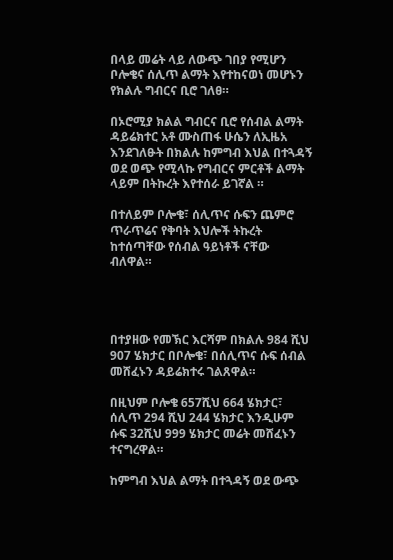በላይ መሬት ላይ ለውጭ ገበያ የሚሆን ቦሎቄና ሰሊጥ ልማት እየተከናወነ መሆኑን የክልሉ ግብርና ቢሮ ገለፀ።

በኦሮሚያ ክልል ግብርና ቢሮ የሰብል ልማት ዳይሬክተር አቶ ሙስጠፋ ሁሴን ለኢዜአ እንደገለፁት በክልሉ ከምግብ እህል በተጓዳኝ ወደ ወጭ የሚላኩ የግብርና ምርቶች ልማት ላይም በትኩረት እየተሰራ ይገኛል ።

በተለይም ቦሎቄ፣ ሰሊጥና ሱፍን ጨምሮ ጥራጥሬና የቅባት እህሎች ትኩረት ከተሰጣቸው የሰብል ዓይነቶች ናቸው ብለዋል።




በተያዘው የመኽር እርሻም በክልሉ 984 ሺህ 907 ሄክታር በቦሎቄ፣ በሰሊጥና ሱፍ ሰብል መሸፈኑን ዳይሬክተሩ ገልጸዋል።

በዚህም ቦሎቄ 657ሺህ 664 ሄክታር፣ ሰሊጥ 294 ሺህ 244 ሄክታር እንዲሁም ሱፍ 32ሺህ 999 ሄክታር መሬት መሸፈኑን ተናግረዋል።

ከምግብ እህል ልማት በተጓዳኝ ወደ ውጭ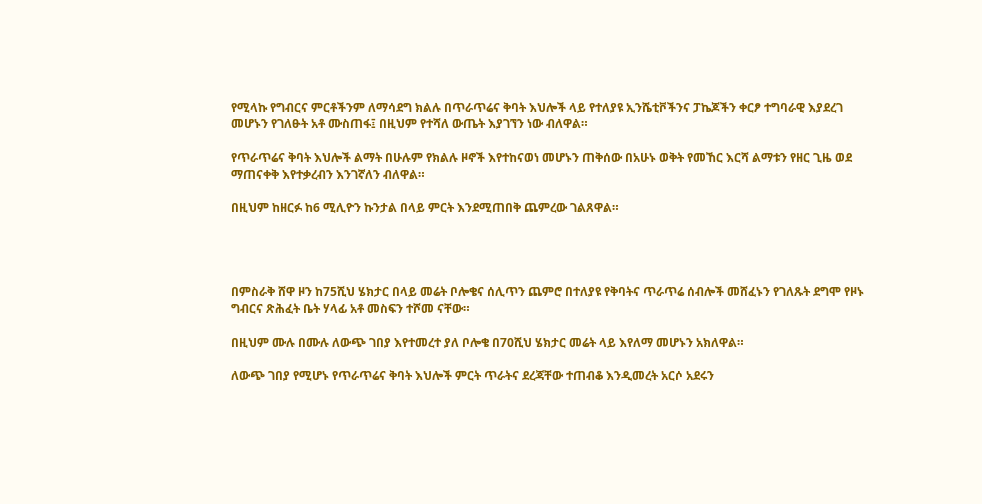የሚላኩ የግብርና ምርቶችንም ለማሳደግ ክልሉ በጥራጥሬና ቅባት እህሎች ላይ የተለያዩ ኢንሼቲቮችንና ፓኬጆችን ቀርፆ ተግባራዊ እያደረገ መሆኑን የገለፁት አቶ ሙስጠፋ፤ በዚህም የተሻለ ውጤት እያገኘን ነው ብለዋል።

የጥራጥሬና ቅባት እህሎች ልማት በሁሉም የክልሉ ዞኖች እየተከናወነ መሆኑን ጠቅሰው በአሁኑ ወቅት የመኸር እርሻ ልማቱን የዘር ጊዜ ወደ ማጠናቀቅ እየተቃረብን እንገኛለን ብለዋል።

በዚህም ከዘርፉ ከ6 ሚሊዮን ኩንታል በላይ ምርት እንደሚጠበቅ ጨምረው ገልጸዋል።




በምስራቅ ሸዋ ዞን ከ75ሺህ ሄክታር በላይ መሬት ቦሎቄና ሰሊጥን ጨምሮ በተለያዩ የቅባትና ጥራጥሬ ሰብሎች መሸፈኑን የገለጹት ደግሞ የዞኑ ግብርና ጽሕፈት ቤት ሃላፊ አቶ መስፍን ተሾመ ናቸው።

በዚህም ሙሉ በሙሉ ለውጭ ገበያ እየተመረተ ያለ ቦሎቄ በ70ሺህ ሄክታር መሬት ላይ እየለማ መሆኑን አክለዋል።

ለውጭ ገበያ የሚሆኑ የጥራጥሬና ቅባት እህሎች ምርት ጥራትና ደረጃቸው ተጠብቆ እንዲመረት አርሶ አደሩን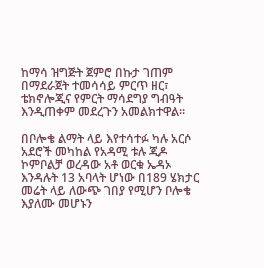ከማሳ ዝግጅት ጀምሮ በኩታ ገጠም በማደራጀት ተመሳሳይ ምርጥ ዘር፣ ቴክኖሎጂና የምርት ማሳደግያ ግብዓት እንዲጠቀም መደረጉን አመልክተዋል።

በቦሎቄ ልማት ላይ እየተሳተፉ ካሉ አርሶ አደሮች መካከል የአዳሚ ቱሉ ጂዶ ኮምቦልቻ ወረዳው አቶ ወርቁ ኤዳኦ እንዳሉት 13 አባላት ሆነው በ189 ሄክታር መሬት ላይ ለውጭ ገበያ የሚሆን ቦሎቄ እያለሙ መሆኑን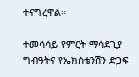ተናግረዋል።

ተመሳሳይ የምርት ማሳደጊያ ግብዓትና የኤክስቴንሽን ድጋፍ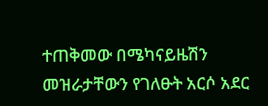ተጠቅመው በሜካናይዜሽን መዝራታቸውን የገለፁት አርሶ አደር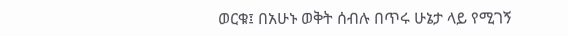ወርቁ፤ በአሁኑ ወቅት ሰብሉ በጥሩ ሁኔታ ላይ የሚገኝ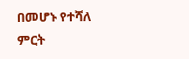በመሆኑ የተሻለ ምርት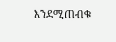እንደሚጠብቁ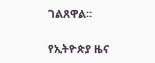ገልጸዋል።

የኢትዮጵያ ዜና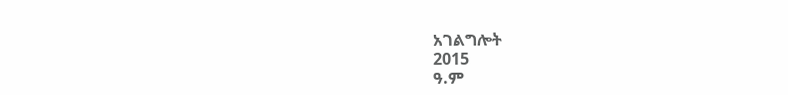አገልግሎት
2015
ዓ.ም